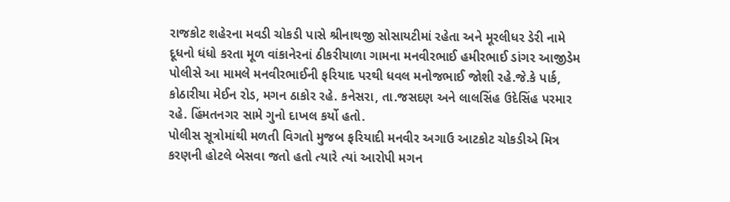રાજકોટ શહેરના મવડી ચોકડી પાસે શ્રીનાથજી સોસાયટીમાં રહેતા અને મૂરલીધર ડેરી નામે દૂધનો ધંધો કરતા મૂળ વાંકાનેરનાં ઠીકરીયાળા ગામના મનવીરભાઈ હમીરભાઈ ડાંગર આજીડેમ પોલીસે આ મામલે મનવીરભાઈની ફરિયાદ પરથી ધવલ મનોજભાઈ જોશી રહે.જે.કે પાર્ક, કોઠારીયા મેઈન રોડ, મગન ઠાકોર રહે. કનેસરા, તા.જસદણ અને લાલસિંહ ઉદેસિંહ પરમાર રહે. હિંમતનગર સામે ગુનો દાખલ કર્યો હતો.
પોલીસ સૂત્રોમાંથી મળતી વિગતો મુજબ ફરિયાદી મનવીર અગાઉ આટકોટ ચોકડીએ મિત્ર કરણની હોટલે બેસવા જતો હતો ત્યારે ત્યાં આરોપી મગન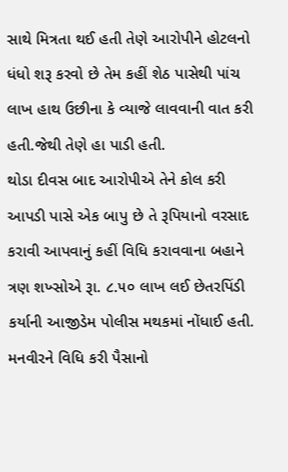સાથે મિત્રતા થઈ હતી તેણે આરોપીને હોટલનો ધંધો શરૂ કરવો છે તેમ કહીં શેઠ પાસેથી પાંચ લાખ હાથ ઉછીના કે વ્યાજે લાવવાની વાત કરી હતી.જેથી તેણે હા પાડી હતી.
થોડા દીવસ બાદ આરોપીએ તેને કોલ કરી આપડી પાસે એક બાપુ છે તે રૂપિયાનો વરસાદ કરાવી આપવાનું કહીં વિધિ કરાવવાના બહાને ત્રણ શખ્સોએ રૂા. ૮.૫૦ લાખ લઈ છેતરપિંડી કર્યાની આજીડેમ પોલીસ મથકમાં નોંધાઈ હતી.
મનવીરને વિધિ કરી પૈસાનો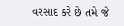વરસાદ કરે છે તમે જે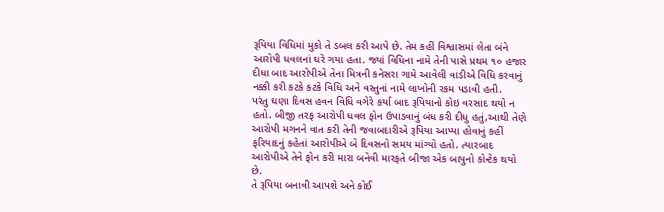રૂપિયા વિધિમાં મુકો તે ડબલ કરી આપે છે. તેમ કહીં વિશ્વાસમાં લેતા બંને આરોપી ધવલનાં ઘરે ગયા હતા. જ્યાં વિધિના નામે તેની પાસે પ્રથમ ૧૦ હજાર દીધા બાદ આરોપીએ તેના મિત્રની કનેસરા ગામે આવેલી વાડીએ વિધિ કરવાનું નક્કી કરી કટકે કટકે વિધિ અને વસ્તુનાં નામે લાખોની રકમ પડાવી હતી.
પરંતુ ઘણા દિવસ હવન વિધિ વગેરે કર્યા બાદ રૂપિયાનો કોઇ વરસાદ થયો ન હતો. બીજી તરફ આરોપી ધવલ ફોન ઉપાડવાનું બંધ કરી દીધુ હતું,આથી તેણે આરોપી મગનને વાત કરી તેની જવાબદારીએ રૂપિયા આપ્યા હોવાનું કહીં ફરિયાદનું કહેતાં આરોપીએ બે દિવસનો સમય માંગ્યો હતો. ત્યારબાદ આરોપીએ તેને ફોન કરી મારા બનેવી મારફતે બીજા એક બાપુનો કોન્ટેક થયો છે.
તે રૂપિયા બનાવી આપશે અને કોઈ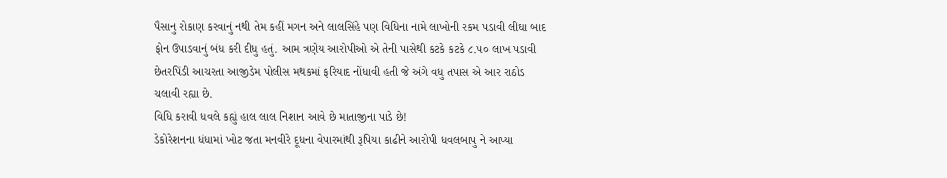પૈસાનુ રોકાણ કરવાનું નથી તેમ કહીં મગન અને લાલસિંહે પણ વિધિના નામે લાખોની રકમ પડાવી લીઘા બાદ ફોન ઉપાડવાનું બંધ કરી દીધુ હતું. આમ ત્રણેય આરોપીઓ એ તેની પાસેથી કટકે કટકે ૮.૫૦ લાખ પડાવી છેતરપિંડી આચરતા આજીડેમ પોલીસ મથકમાં ફરિયાદ નોંધાવી હતી જે અંગે વધુ તપાસ એ આર રાઠોડ ચલાવી રહ્યા છે.
વિધિ કરાવી ધવલે કહ્યું હાલ લાલ નિશાન આવે છે માતાજીના પાડે છે!
ડેકોરેશનના ધંધામાં ખોટ જતા મનવીરે દૂધના વેપારમાંથી રૂપિયા કાઢીને આરોપી ધવલબાપુ ને આપ્યા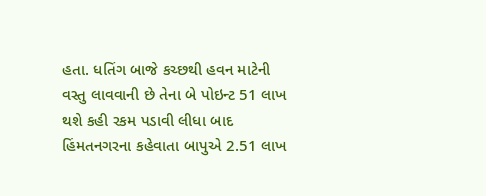હતા. ધતિંગ બાજે કચ્છથી હવન માટેની વસ્તુ લાવવાની છે તેના બે પોઇન્ટ 51 લાખ થશે કહી રકમ પડાવી લીધા બાદ હિંમતનગરના કહેવાતા બાપુએ 2.51 લાખ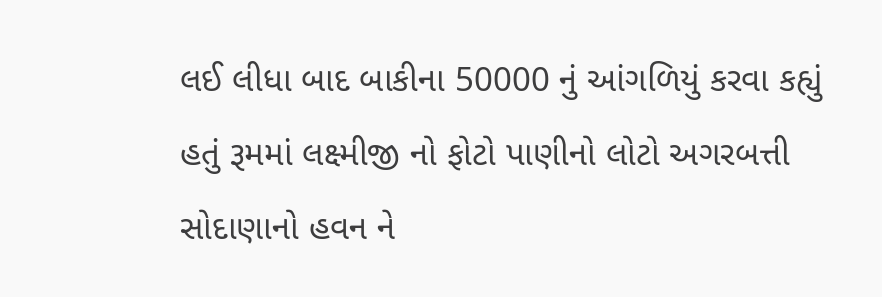લઈ લીધા બાદ બાકીના 50000 નું આંગળિયું કરવા કહ્યું હતું રૂમમાં લક્ષ્મીજી નો ફોટો પાણીનો લોટો અગરબત્તી સોદાણાનો હવન ને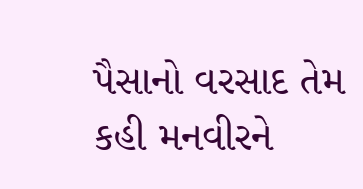પૈસાનો વરસાદ તેમ કહી મનવીરને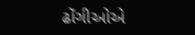ઢોંગીઓએ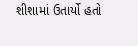શીશામાં ઉતાર્યો હતો